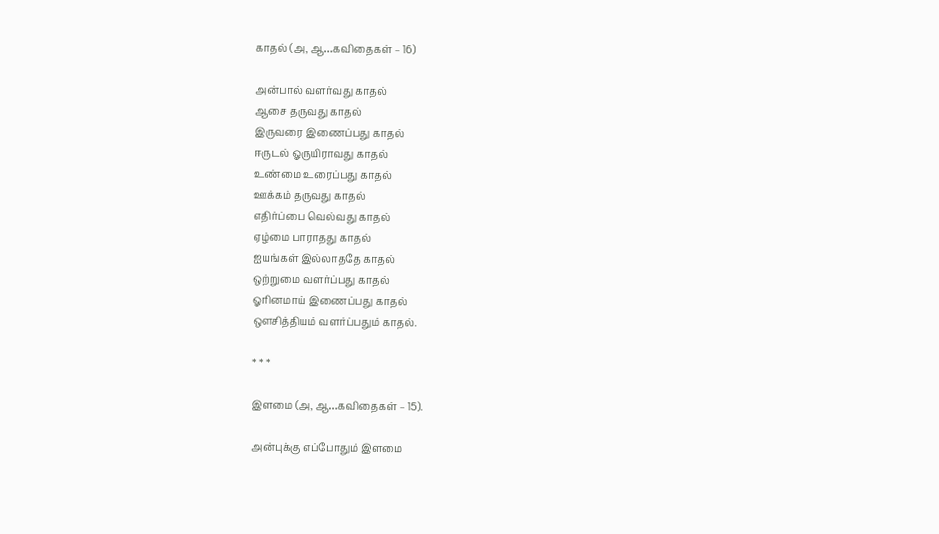காதல் (அ, ஆ…கவிதைகள் – 16)

அன்பால் வளர்வது காதல்
ஆசை தருவது காதல்
இருவரை இணைப்பது காதல்
ஈருடல் ஓருயிராவது காதல்
உண்மை உரைப்பது காதல்
ஊக்கம் தருவது காதல்
எதிர்ப்பை வெல்வது காதல்
ஏழ்மை பாராதது காதல்
ஐயங்கள் இல்லாததே காதல்
ஒற்றுமை வளர்ப்பது காதல்
ஓரினமாய் இணைப்பது காதல்
ஔசித்தியம் வளர்ப்பதும் காதல்.

* * *

இளமை (அ, ஆ…கவிதைகள் – 15).

அன்புக்கு எப்போதும் இளமை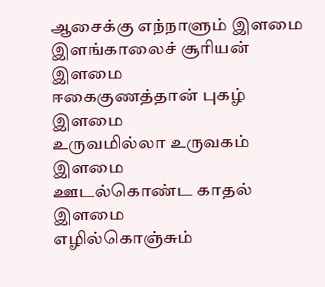ஆசைக்கு எந்நாளும் இளமை
இளங்காலைச் சூரியன் இளமை
ஈகைகுணத்தான் புகழ் இளமை
உருவமில்லா உருவகம் இளமை
ஊடல்கொண்ட காதல் இளமை
எழில்கொஞ்சும்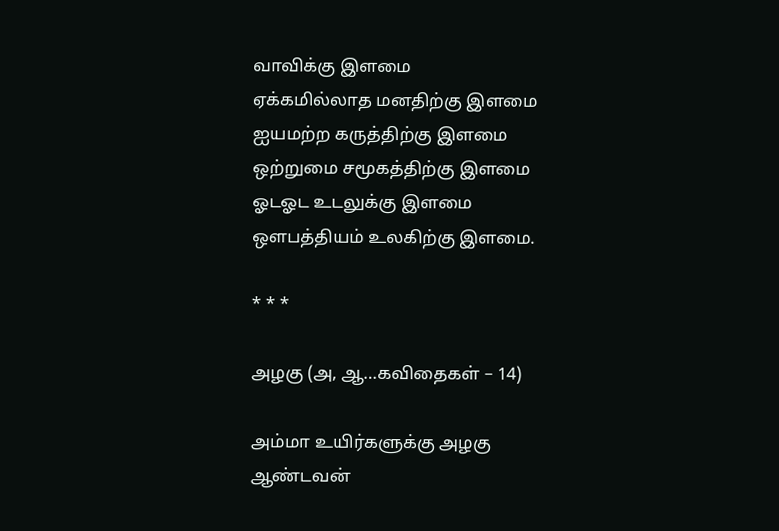வாவிக்கு இளமை
ஏக்கமில்லாத மனதிற்கு இளமை
ஐயமற்ற கருத்திற்கு இளமை
ஒற்றுமை சமூகத்திற்கு இளமை
ஓடஓட உடலுக்கு இளமை
ஔபத்தியம் உலகிற்கு இளமை.

* * *

அழகு (அ, ஆ…கவிதைகள் – 14)

அம்மா உயிர்களுக்கு அழகு
ஆண்டவன்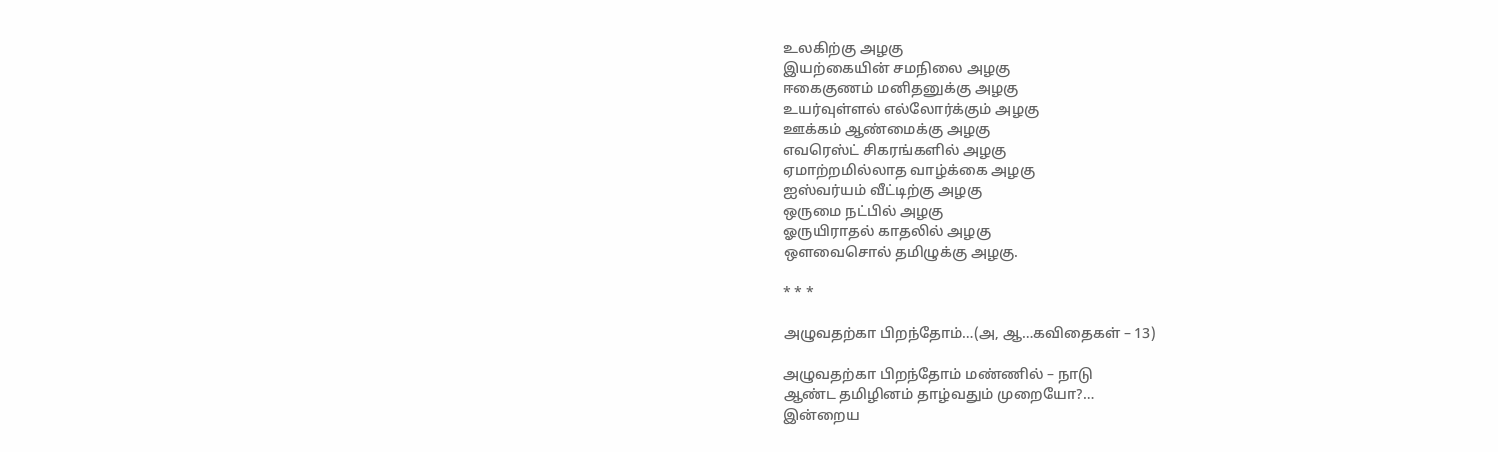உலகிற்கு அழகு
இயற்கையின் சமநிலை அழகு
ஈகைகுணம் மனிதனுக்கு அழகு
உயர்வுள்ளல் எல்லோர்க்கும் அழகு
ஊக்கம் ஆண்மைக்கு அழகு
எவரெஸ்ட் சிகரங்களில் அழகு
ஏமாற்றமில்லாத வாழ்க்கை அழகு
ஐஸ்வர்யம் வீட்டிற்கு அழகு
ஒருமை நட்பில் அழகு
ஓருயிராதல் காதலில் அழகு
ஔவைசொல் தமிழுக்கு அழகு.

* * *

அழுவதற்கா பிறந்தோம்…(அ, ஆ…கவிதைகள் – 13)

அழுவதற்கா பிறந்தோம் மண்ணில் – நாடு
ஆண்ட தமிழினம் தாழ்வதும் முறையோ?…
இன்றைய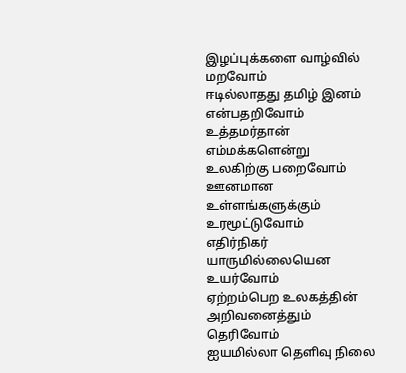இழப்புக்களை வாழ்வில் மறவோம்
ஈடில்லாதது தமிழ் இனம் என்பதறிவோம்
உத்தமர்தான் எம்மக்களென்று உலகிற்கு பறைவோம்
ஊனமான உள்ளங்களுக்கும் உரமூட்டுவோம்
எதிர்நிகர் யாருமில்லையென உயர்வோம்
ஏற்றம்பெற உலகத்தின் அறிவனைத்தும் தெரிவோம்
ஐயமில்லா தெளிவு நிலை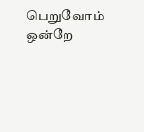பெறுவோம்
ஒன்றே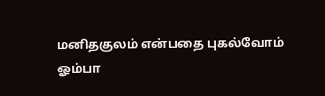மனிதகுலம் என்பதை புகல்வோம்
ஓம்பா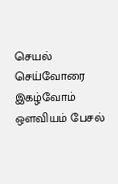செயல் செய்வோரை இகழ்வோம்
ஔவியம் பேசல்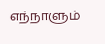எந்நாளும்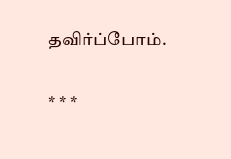தவிர்ப்போம்.

* * *